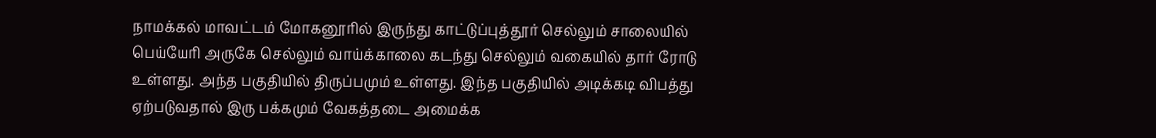நாமக்கல் மாவட்டம் மோகனூரில் இருந்து காட்டுப்புத்தூர் செல்லும் சாலையில் பெய்யேரி அருகே செல்லும் வாய்க்காலை கடந்து செல்லும் வகையில் தார் ரோடு உள்ளது. அந்த பகுதியில் திருப்பமும் உள்ளது. இந்த பகுதியில் அடிக்கடி விபத்து ஏற்படுவதால் இரு பக்கமும் வேகத்தடை அமைக்க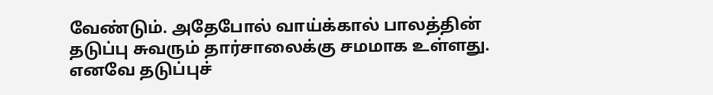வேண்டும். அதேபோல் வாய்க்கால் பாலத்தின் தடுப்பு சுவரும் தார்சாலைக்கு சமமாக உள்ளது. எனவே தடுப்புச்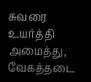சுவரை உயர்த்தி அமைத்து, வேகத்தடை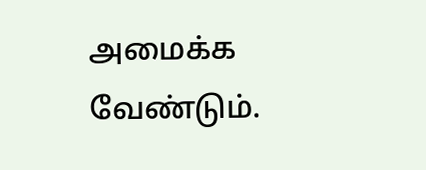அமைக்க வேண்டும்.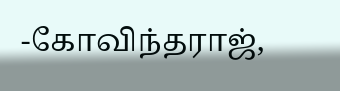-கோவிந்தராஜ்,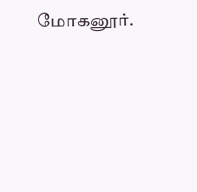மோகனூர்.